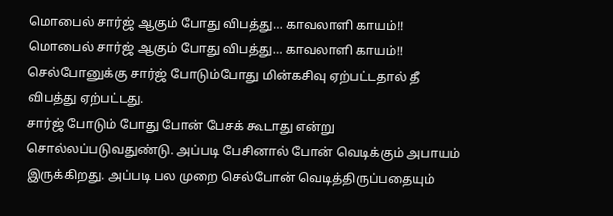மொபைல் சார்ஜ் ஆகும் போது விபத்து… காவலாளி காயம்!!
மொபைல் சார்ஜ் ஆகும் போது விபத்து… காவலாளி காயம்!!
செல்போனுக்கு சார்ஜ் போடும்போது மின்கசிவு ஏற்பட்டதால் தீ விபத்து ஏற்பட்டது.
சார்ஜ் போடும் போது போன் பேசக் கூடாது என்று சொல்லப்படுவதுண்டு. அப்படி பேசினால் போன் வெடிக்கும் அபாயம் இருக்கிறது. அப்படி பல முறை செல்போன் வெடித்திருப்பதையும்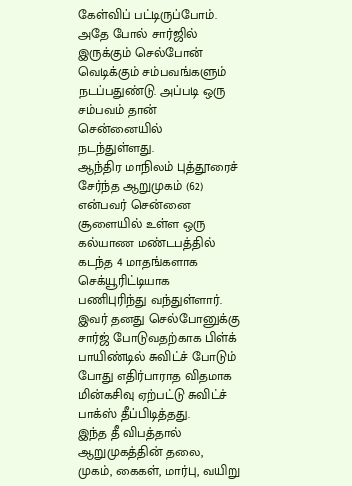கேள்விப் பட்டிருப்போம்.
அதே போல் சார்ஜில் இருக்கும் செல்போன் வெடிக்கும் சம்பவங்களும் நடப்பதுண்டு. அப்படி ஒரு சம்பவம் தான் சென்னையில் நடந்துள்ளது.
ஆந்திர மாநிலம் புத்தூரைச் சேர்ந்த ஆறுமுகம் (62) என்பவர் சென்னை சூளையில் உள்ள ஒரு கல்யாண மண்டபத்தில் கடந்த 4 மாதங்களாக செக்யூரிட்டியாக பணிபுரிந்து வந்துள்ளார்.
இவர் தனது செல்போனுக்கு சார்ஜ் போடுவதற்காக பிள்க் பாயிண்டில் சுவிட்ச் போடும் போது எதிர்பாராத விதமாக மின்கசிவு ஏற்பட்டு சுவிட்ச் பாக்ஸ் தீப்பிடித்தது.
இந்த தீ விபத்தால் ஆறுமுகத்தின் தலை, முகம், கைகள், மார்பு, வயிறு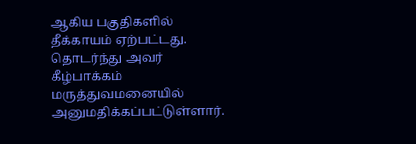ஆகிய பகுதிகளில் தீக்காயம் ஏற்பட்டது. தொடர்ந்து அவர் கீழ்பாக்கம் மருத்துவமனையில் அனுமதிக்கப்பட்டுள்ளார்.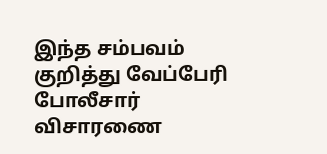இந்த சம்பவம் குறித்து வேப்பேரி போலீசார் விசாரணை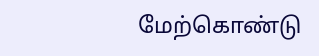மேற்கொண்டு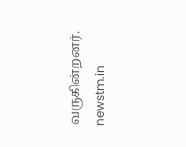வருகின்றனர்.
newstm.in